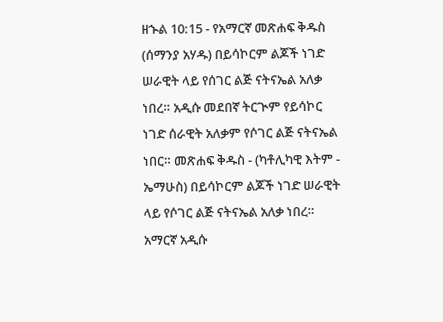ዘኍል 10:15 - የአማርኛ መጽሐፍ ቅዱስ (ሰማንያ አሃዱ) በይሳኮርም ልጆች ነገድ ሠራዊት ላይ የሰገር ልጅ ናትናኤል አለቃ ነበረ። አዲሱ መደበኛ ትርጒም የይሳኮር ነገድ ሰራዊት አለቃም የሶገር ልጅ ናትናኤል ነበር። መጽሐፍ ቅዱስ - (ካቶሊካዊ እትም - ኤማሁስ) በይሳኮርም ልጆች ነገድ ሠራዊት ላይ የሶገር ልጅ ናትናኤል አለቃ ነበረ። አማርኛ አዲሱ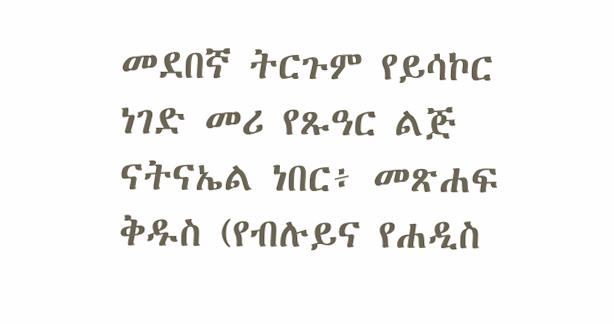መደበኛ ትርጉም የይሳኮር ነገድ መሪ የጹዓር ልጅ ናትናኤል ነበር፥ መጽሐፍ ቅዱስ (የብሉይና የሐዲስ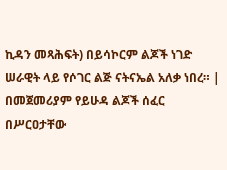ኪዳን መጻሕፍት) በይሳኮርም ልጆች ነገድ ሠራዊት ላይ የሶገር ልጅ ናትናኤል አለቃ ነበረ። |
በመጀመሪያም የይሁዳ ልጆች ሰፈር በሥርዐታቸው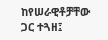ከየሠራዊቶቻቸው ጋር ተጓዘ፤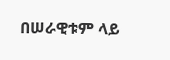በሠራዊቱም ላይ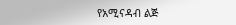የአሚናዳብ ልጅ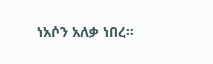ነአሶን አለቃ ነበረ።